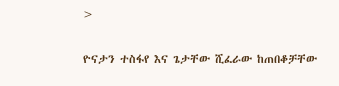>

ዮናታን ተስፋየ እና ጌታቸው ሺፈራው ከጠበቆቻቸው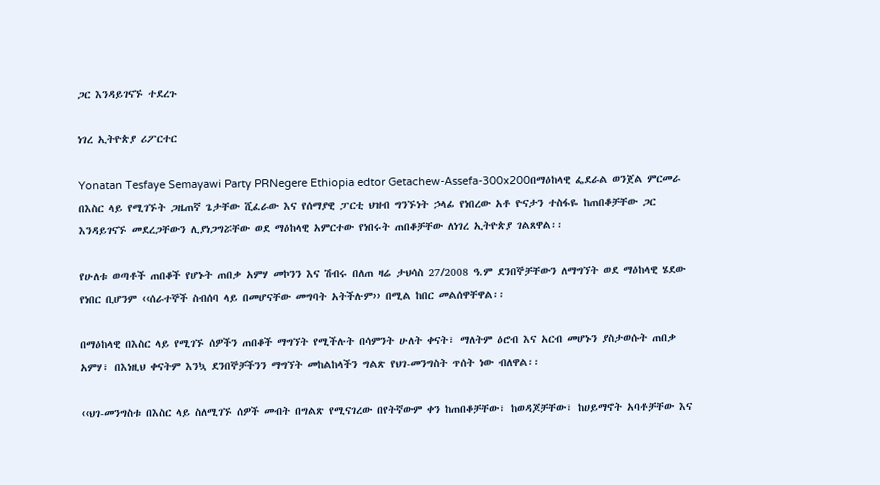ጋር እንዳይገናኙ ተደረጉ

ነገረ ኢትዮጵያ ሪፖርተር

Yonatan Tesfaye Semayawi Party PRNegere Ethiopia edtor Getachew-Assefa-300x200በማዕከላዊ ፌደራል ወንጀል ምርመራ በእስር ላይ የሚገኙት ጋዜጠኛ ጌታቸው ሺፈራው እና የሰማያዊ ፓርቲ ህዝብ ግንኙነት ኃላፊ የነበረው አቶ ዮናታን ተስፋዬ ከጠበቆቻቸው ጋር እንዳይገናኙ መደረጋቸውን ሊያነጋግሯቸው ወደ ማዕከላዊ አምርተው የነበሩት ጠበቆቻቸው ለነገረ ኢትዮጵያ ገልጸዋል፡፡

የሁለቱ ወጣቶች ጠበቆች የሆኑት ጠበቃ አምሃ መኮንን እና ሽብሩ በለጠ ዛሬ ታህሳስ 27/2008 ዓ.ም ደንበኞቻቸውን ለማግኘት ወደ ማዕከላዊ ሄደው የነበር ቢሆንም ‹‹ሰራተኞች ስብሰባ ላይ በመሆናቸው መግባት አትችሉም›› በሚል ከበር መልሰዋቸዋል፡፡

በማዕከላዊ በእስር ላይ የሚገኙ ሰዎችን ጠበቆች ማግኘት የሚችሉት በሳምንት ሁለት ቀናት፣ ማለትም ዕሮብ እና አርብ መሆኑን ያስታወሱት ጠበቃ አምሃ፣ በእነዚህ ቀናትም እንኳ ደንበኞቻችንን ማግኘት መከልከላችን ግልጽ የህገ-መንግስት ጥሰት ነው ብለዋል፡፡

‹‹ህገ-መንግስቱ በእስር ላይ ስለሚገኙ ሰዎች መብት በግልጽ የሚናገረው በየትኛውም ቀን ከጠበቆቻቸው፣ ከወዳጆቻቸው፣ ከሀይማኖት አባቶቻቸው እና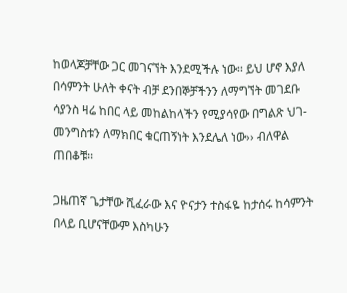ከወላጆቻቸው ጋር መገናኘት እንደሚችሉ ነው፡፡ ይህ ሆኖ እያለ በሳምንት ሁለት ቀናት ብቻ ደንበኞቻችንን ለማግኘት መገደቡ ሳያንስ ዛሬ ከበር ላይ መከልከላችን የሚያሳየው በግልጽ ህገ-መንግስቱን ለማክበር ቁርጠኝነት እንደሌለ ነው›› ብለዋል ጠበቆቹ፡፡

ጋዜጠኛ ጌታቸው ሺፈራው እና ዮናታን ተስፋዬ ከታሰሩ ከሳምንት በላይ ቢሆናቸውም እስካሁን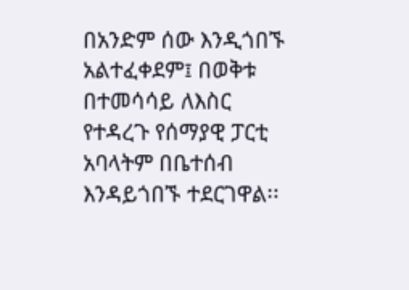በአንድም ሰው እንዲጎበኙ አልተፈቀደም፤ በወቅቱ በተመሳሳይ ለእስር የተዳረጉ የሰማያዊ ፓርቲ አባላትም በቤተሰብ እንዳይጎበኙ ተደርገዋል፡፡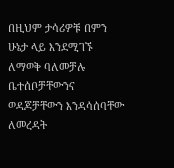በዚህም ታሳሪዎቹ በምን ሁኔታ ላይ እንደሚገኙ ለማወቅ ባለመቻሉ ቤተሰቦቻቸውንና ወዳጆቻቸውን እንዳሳሰባቸው ለመረዳት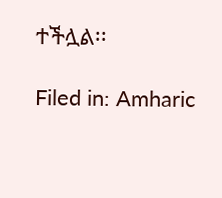ተችሏል፡፡

Filed in: Amharic